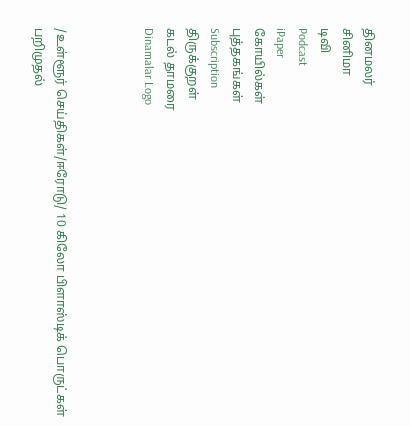தினமலர்
சினிமா
டிவி
Podcast
iPaper
கோயில்கள்
புத்தகங்கள்
Subscription
திருக்குறள்
கடல் தாமரை
Dinamalar Logo



/உள்ளூர் செய்திகள்/ஈரோடு/ 10 கிலோ பிளாஸ்டிக் பொருட்கள் பறிமுதல்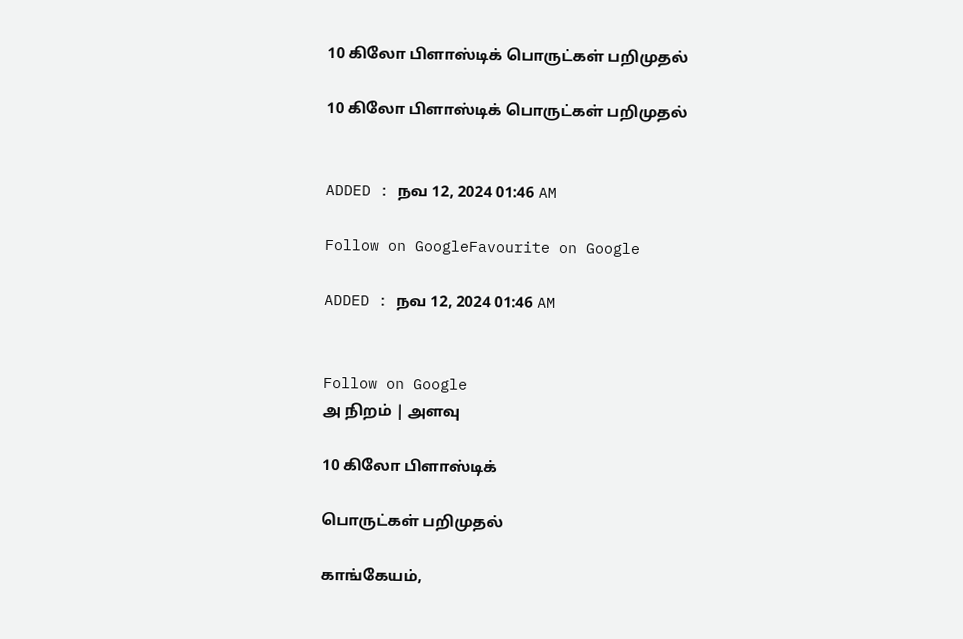10 கிலோ பிளாஸ்டிக் பொருட்கள் பறிமுதல்

10 கிலோ பிளாஸ்டிக் பொருட்கள் பறிமுதல்


ADDED : நவ 12, 2024 01:46 AM

Follow on GoogleFavourite on Google

ADDED : நவ 12, 2024 01:46 AM


Follow on Google
அ நிறம் | அளவு

10 கிலோ பிளாஸ்டிக்

பொருட்கள் பறிமுதல்

காங்கேயம்,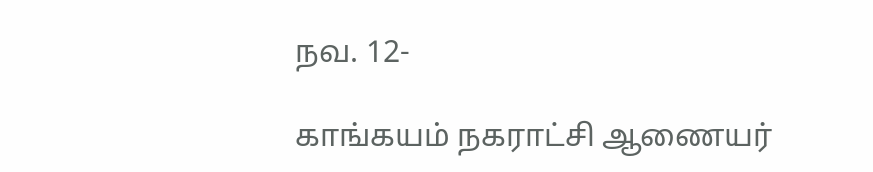நவ. 12-

காங்கயம் நகராட்சி ஆணையர்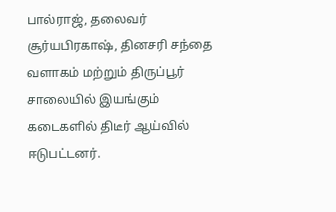பால்ராஜ், தலைவர் சூர்யபிரகாஷ், தினசரி சந்தை வளாகம் மற்றும் திருப்பூர் சாலையில் இயங்கும் கடைகளில் திடீர் ஆய்வில் ஈடுபட்டனர்.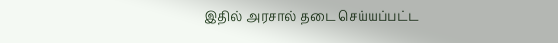இதில் அரசால் தடை செய்யப்பட்ட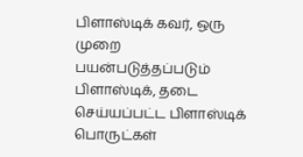பிளாஸ்டிக் கவர், ஒரு முறை பயன்படுத்தப்படும் பிளாஸ்டிக், தடை செய்யப்பட்ட பிளாஸ்டிக் பொருட்கள்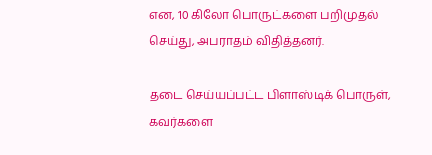என, 10 கிலோ பொருட்களை பறிமுதல் செய்து, அபராதம் விதித்தனர்.

தடை செய்யப்பட்ட பிளாஸ்டிக் பொருள், கவர்களை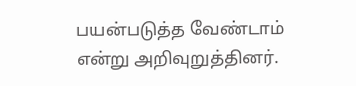பயன்படுத்த வேண்டாம் என்று அறிவுறுத்தினர்.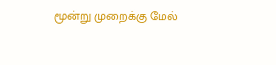மூன்று முறைக்கு மேல்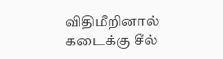விதிமீறினால் கடைக்கு சீல்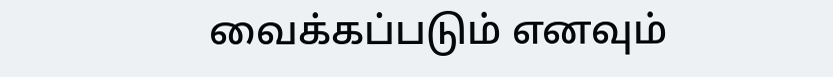வைக்கப்படும் எனவும்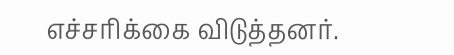எச்சரிக்கை விடுத்தனர்.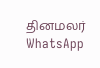தினமலர் WhatsApp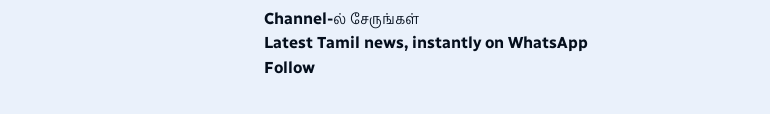Channel-ல் சேருங்கள்
Latest Tamil news, instantly on WhatsApp
Follow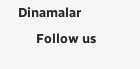Dinamalar
      Follow us